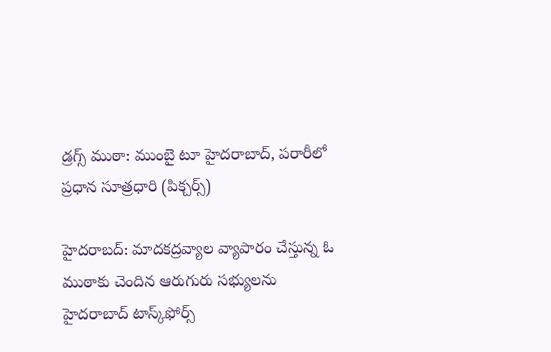డ్రగ్స్ ముఠా: ముంబై టూ హైదరాబాద్, పరారీలో ప్రధాన సూత్రధారి (పిక్చర్స్)

హైదరాబద్: మాదకద్రవ్యాల వ్యాపారం చేస్తున్న ఓ ముఠాకు చెందిన ఆరుగురు సభ్యులను హైదరాబాద్‌ టాస్క్‌ఫోర్స్‌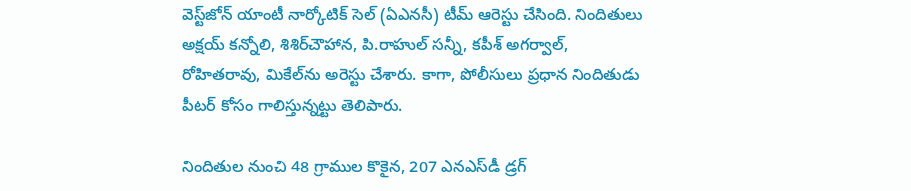వెస్ట్‌జోన్ యాంటీ నార్కోటిక్‌ సెల్‌ (ఏఎనసీ) టీమ్‌ ఆరెస్టు చేసింది. నిందితులు అక్షయ్‌ కన్నోలి, శిశిర్‌చౌహాన, పి.రాహుల్‌ సన్నీ, కపీశ్‌ అగర్వాల్‌, రోహితరావు, మికేల్‌ను అరెస్టు చేశారు. కాగా, పోలీసులు ప్రధాన నిందితుడు పీటర్‌ కోసం గాలిస్తున్నట్టు తెలిపారు.

నిందితుల నుంచి 48 గ్రాముల కొకైన, 207 ఎనఎస్‌డీ డ్రగ్‌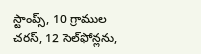స్టాంప్స్‌, 10 గ్రాముల చరస్‌, 12 సెల్‌ఫోన్లను,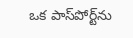ఒక పాస్‌పోర్ట్‌ను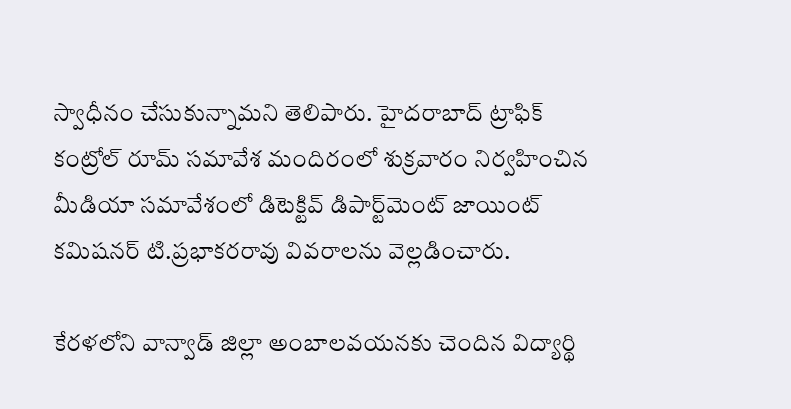స్వాధీనం చేసుకున్నామని తెలిపారు. హైదరాబాద్‌ ట్రాఫిక్‌ కంట్రోల్‌ రూమ్‌ సమావేశ మందిరంలో శుక్రవారం నిర్వహించిన మీడియా సమావేశంలో డిటెక్టివ్‌ డిపార్ట్‌మెంట్‌ జాయింట్‌ కమిషనర్‌ టి.ప్రభాకరరావు వివరాలను వెల్లడించారు.

కేరళలోని వాన్వాడ్‌ జిల్లా అంబాలవయనకు చెందిన విద్యార్థి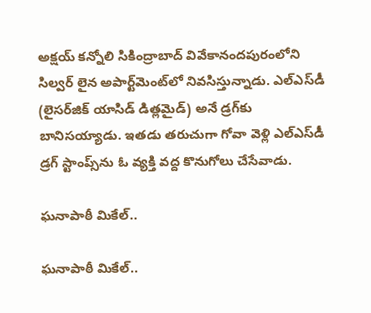అక్షయ్‌ కన్నోలి సికింద్రాబాద్‌ వివేకానందపురంలోని సిల్వర్‌ లైన అపార్ట్‌మెంట్‌లో నివసిస్తున్నాడు. ఎల్‌ఎస్‌డీ (లైసర్‌జిక్‌ యాసిడ్‌ డిత్లమైడ్‌) అనే డ్రగ్‌కు బానిసయ్యాడు. ఇతడు తరుచుగా గోవా వెళ్లి ఎల్‌ఎస్‌డీ డ్రగ్‌ స్టాంప్స్‌ను ఓ వ్యక్తి వద్ద కొనుగోలు చేసేవాడు.

ఘనాపాఠీ మికేల్..

ఘనాపాఠీ మికేల్..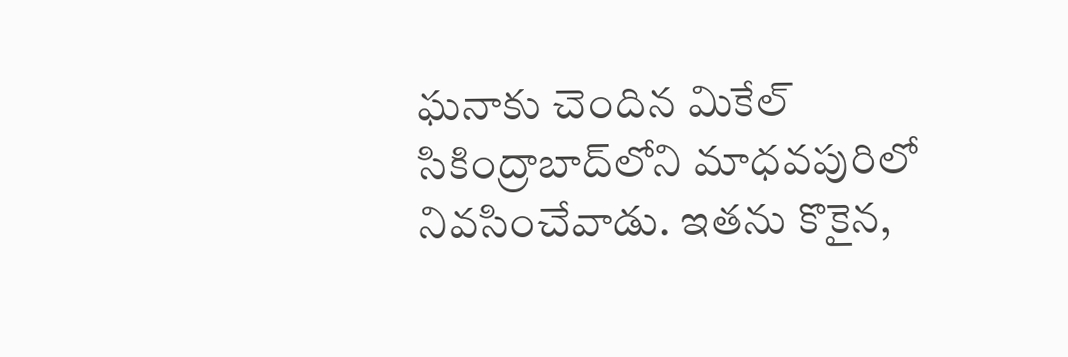ఘనాకు చెందిన మికేల్‌ సికింద్రాబాద్‌లోని మాధవపురిలో నివసించేవాడు. ఇతను కొకైన,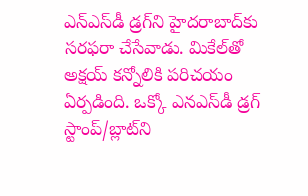ఎన్ఎస్‌డీ డ్రగ్‌ని హైదరాబాద్‌కు సరఫరా చేసేవాడు. మికేల్‌తో అక్షయ్‌ కన్నోలికి పరిచయం ఏర్పడింది. ఒక్కో ఎనఎస్‌డీ డ్రగ్‌ స్టాంప్‌/బ్లాట్‌ని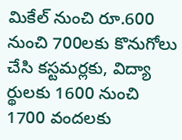మికేల్‌ నుంచి రూ.600 నుంచి 700లకు కొనుగోలు చేసి కస్టమర్లకు, విద్యా ర్థులకు 1600 నుంచి 1700 వందలకు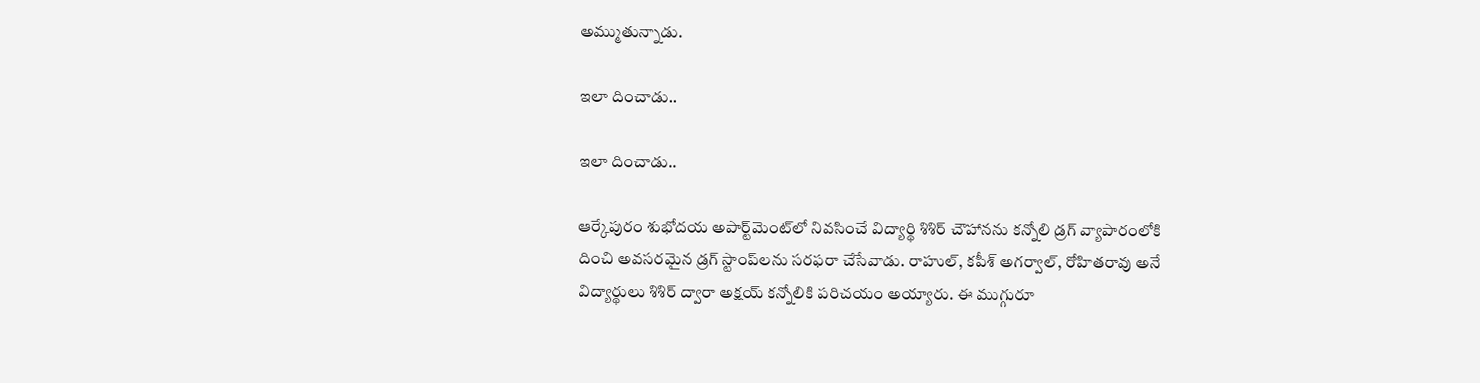అమ్ముతున్నాడు.

ఇలా దించాడు..

ఇలా దించాడు..

ఆర్కేపురం శుభోదయ అపార్ట్‌మెంట్‌లో నివసించే విద్యార్థి శిశిర్‌ చౌహానను కన్నోలి డ్రగ్‌ వ్యాపారంలోకి దించి అవసరమైన డ్రగ్‌ స్టాంప్‌లను సరఫరా చేసేవాడు. రాహుల్‌, కపీశ్‌ అగర్వాల్‌, రోహితరావు అనే విద్యార్థులు శిశిర్‌ ద్వారా అక్షయ్‌ కన్నోలికి పరిచయం అయ్యారు. ఈ ముగ్గురూ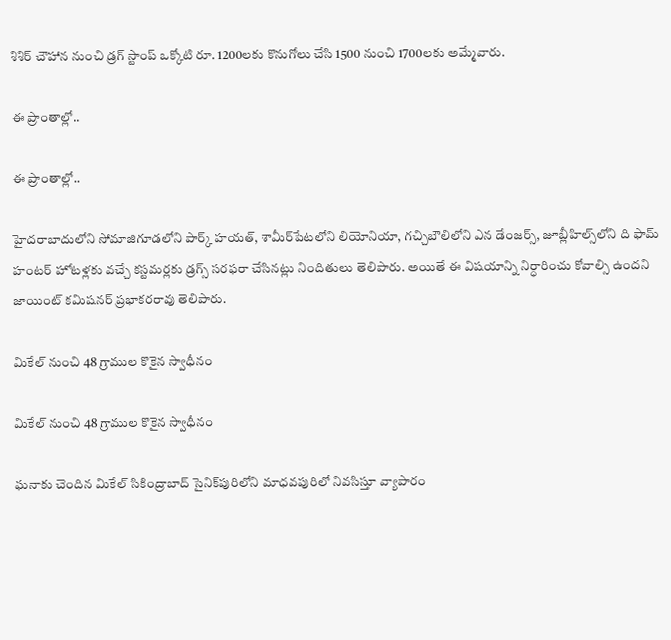శిశిర్‌ చౌహాన నుంచి డ్రగ్‌ స్టాంప్‌ ఒక్కోటి రూ. 1200లకు కొనుగోలు చేసి 1500 నుంచి 1700లకు అమ్మేవారు.

ఈ ప్రాంతాల్లో..

ఈ ప్రాంతాల్లో..

హైదరాబాదులోని సోమాజిగూడలోని పార్క్‌ హయత్, శామీర్‌పేటలోని లియోనియా, గచ్చిబౌలిలోని ఎన డేంజర్స్‌, జూబ్లీహిల్స్‌లోని ది ఫామ్‌ హంటర్‌ హోటళ్లకు వచ్చే కస్టమర్లకు డ్రగ్స్‌ సరఫరా చేసినట్లు నిందితులు తెలిపారు. అయితే ఈ విషయాన్ని నిర్ధారించు కోవాల్సి ఉందని జాయింట్‌ కమిషనర్‌ ప్రభాకరరావు తెలిపారు.

మికేల్‌ నుంచి 48 గ్రాముల కొకైన స్వాధీనం

మికేల్‌ నుంచి 48 గ్రాముల కొకైన స్వాధీనం

ఘనాకు చెందిన మికేల్‌ సికింద్రాబాద్‌ సైనిక్‌పురిలోని మాధవపురిలో నివసిస్తూ వ్యాపారం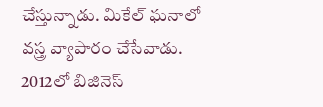చేస్తున్నాడు. మికేల్‌ ఘనాలో వస్త్ర వ్యాపారం చేసేవాడు. 2012లో బిజినెస్‌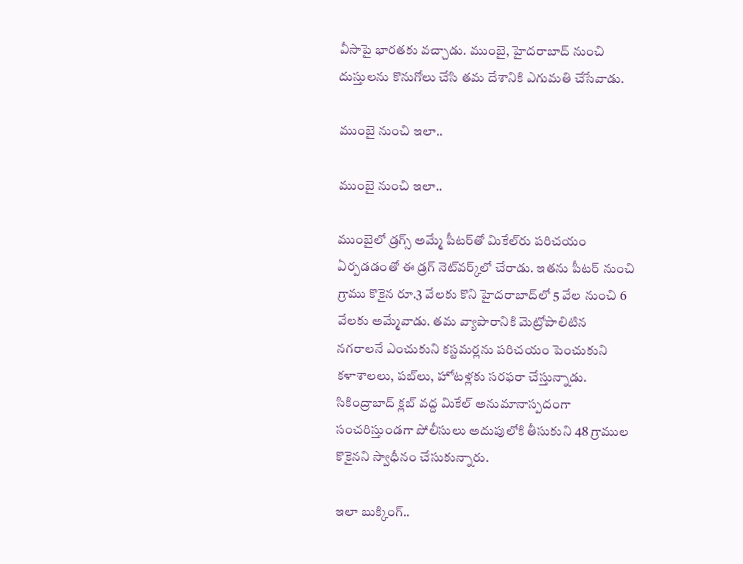వీసాపై భారతకు వచ్చాడు. ముంబై, హైదరాబాద్‌ నుంచి దుస్తులను కొనుగోలు చేసి తమ దేశానికి ఎగుమతి చేసేవాడు.

ముంబై నుంచి ఇలా..

ముంబై నుంచి ఇలా..

ముంబైలో డ్రగ్స్‌ అమ్మే పీటర్‌తో మికేల్‌రు పరిచయం ఏర్పడడంతో ఈ డ్రగ్‌ నెట్‌వర్క్‌లో చేరాడు. ఇతను పీటర్‌ నుంచి గ్రాము కొకైన రూ.3 వేలకు కొని హైదరాబాద్‌లో 5 వేల నుంచి 6 వేలకు అమ్మేవాడు. తమ వ్యాపారానికి మెట్రోపాలిటిన నగరాలనే ఎంచుకుని కస్టమర్లను పరిచయం పెంచుకుని కళాశాలలు, పబ్‌లు, హోటళ్లకు సరఫరా చేస్తున్నాడు. సికింద్రాబాద్‌ క్లబ్‌ వద్ద మికేల్‌ అనుమానాస్పదంగా సంచరిస్తుండగా పోలీసులు అదుపులోకి తీసుకుని 48 గ్రాముల కొకైనని స్వాధీనం చేసుకున్నారు.

ఇలా బుక్కింగ్..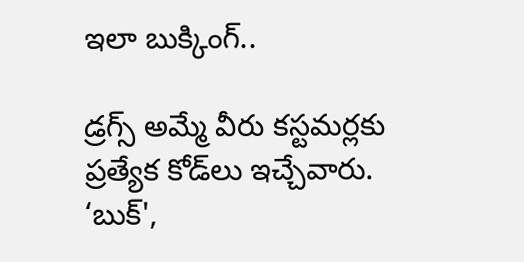ఇలా బుక్కింగ్..

డ్రగ్స్‌ అమ్మే వీరు కస్టమర్లకు ప్రత్యేక కోడ్‌లు ఇచ్చేవారు. ‘బుక్‌',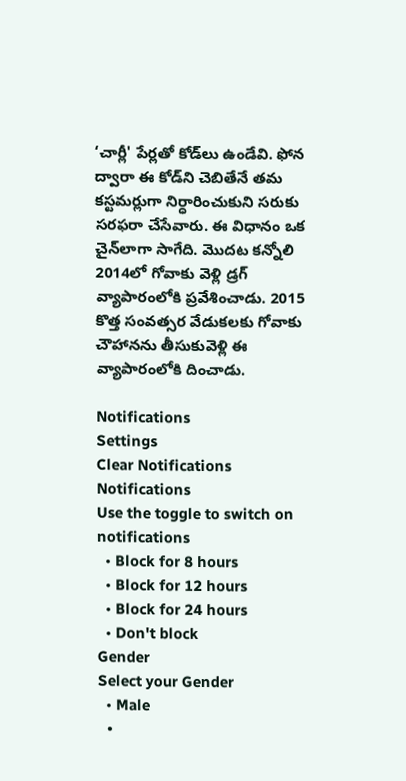‘చార్లీ' పేర్లతో కోడ్‌లు ఉండేవి. ఫోన ద్వారా ఈ కోడ్‌ని చెబితేనే తమ కస్టమర్లుగా నిర్ధారించుకుని సరుకు సరఫరా చేసేవారు. ఈ విధానం ఒక చైన్‌లాగా సాగేది. మొదట కన్నోలి 2014లో గోవాకు వెళ్లి డ్రగ్‌ వ్యాపారంలోకి ప్రవేశించాడు. 2015 కొత్త సంవత్సర వేడుకలకు గోవాకు చౌహానను తీసుకువెళ్లి ఈ వ్యాపారంలోకి దించాడు.

Notifications
Settings
Clear Notifications
Notifications
Use the toggle to switch on notifications
  • Block for 8 hours
  • Block for 12 hours
  • Block for 24 hours
  • Don't block
Gender
Select your Gender
  • Male
  •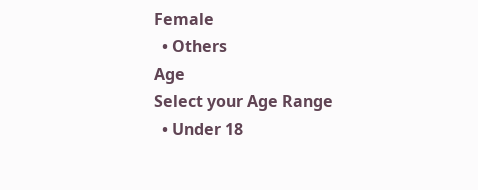Female
  • Others
Age
Select your Age Range
  • Under 18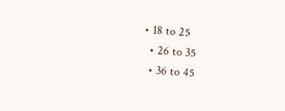• 18 to 25
  • 26 to 35
  • 36 to 45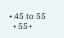• 45 to 55
  • 55+